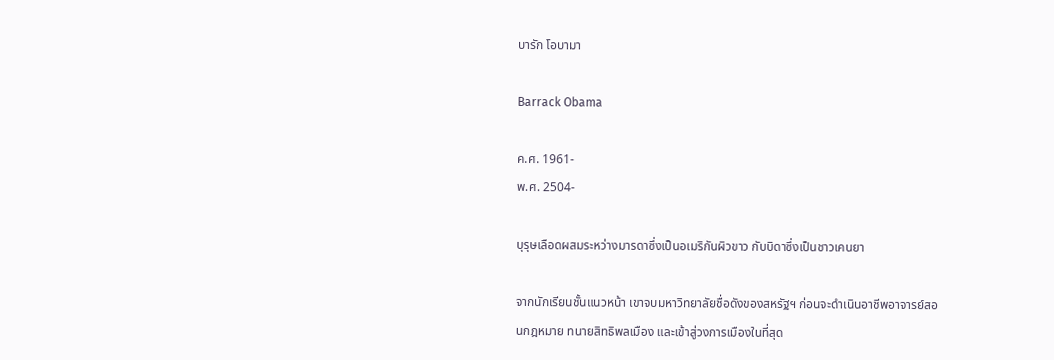บารัก โอบามา

Barrack Obama

ค.ศ. 1961-
พ.ศ. 2504-

บุรุษเลือดผสมระหว่างมารดาซึ่งเป็นอเมริกันผิวขาว กับบิดาซึ่งเป็นชาวเคนยา

จากนักเรียนชั้นแนวหน้า เขาจบมหาวิทยาลัยชื่อดังของสหรัฐฯ ก่อนจะดำเนินอาชีพอาจารย์สอนกฎหมาย ทนายสิทธิพลเมือง และเข้าสู่วงการเมืองในที่สุด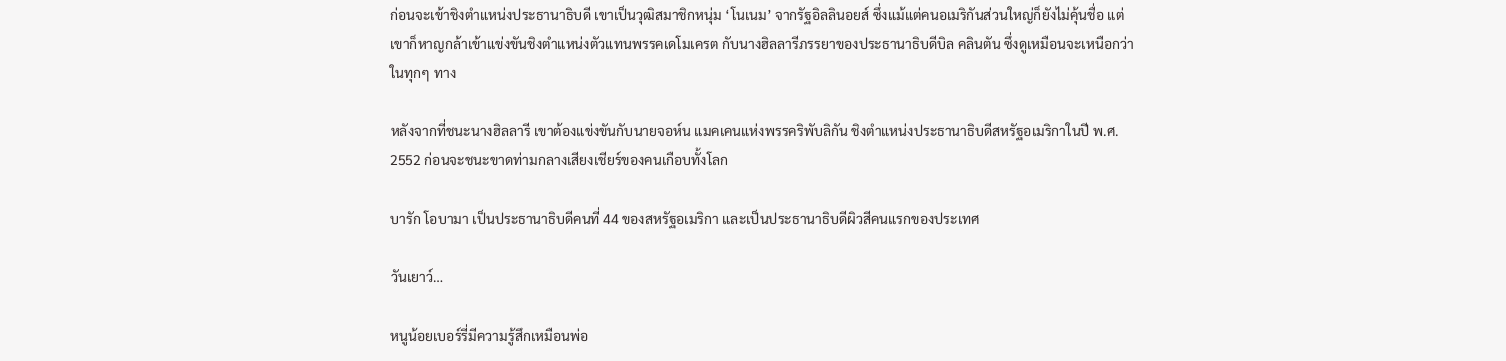ก่อนจะเข้าชิงตำแหน่งประธานาธิบดี เขาเป็นวุฒิสมาชิกหนุ่ม ‘โนเนม’ จากรัฐอิลลินอยส์ ซึ่งแม้แต่คนอเมริกันส่วนใหญ่ก็ยังไม่คุ้นชื่อ แต่เขาก็หาญกล้าเข้าแข่งขันชิงตำแหน่งตัวแทนพรรคเดโมเครต กับนางฮิลลารีภรรยาของประธานาธิบดีบิล คลินตัน ซึ่งดูเหมือนจะเหนือกว่าในทุกๆ ทาง

หลังจากที่ชนะนางฮิลลารี เขาต้องแข่งขันกับนายจอห์น แมคเคนแห่งพรรคริพับลิกัน ชิงตำแหน่งประธานาธิบดีสหรัฐอเมริกาในปี พ.ศ. 2552 ก่อนจะชนะขาดท่ามกลางเสียงเชียร์ของคนเกือบทั้งโลก

บารัก โอบามา เป็นประธานาธิบดีคนที่ 44 ของสหรัฐอเมริกา และเป็นประธานาธิบดีผิวสีคนแรกของประเทศ

วันเยาว์…

หนูน้อยเบอร์รี่มีความรู้สึกเหมือนพ่อ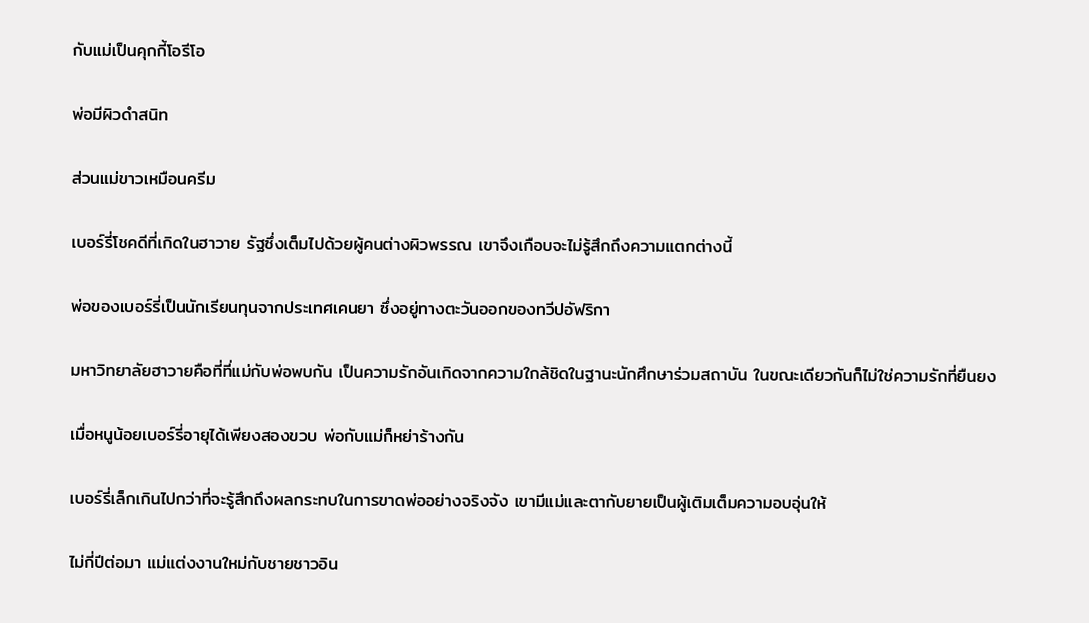กับแม่เป็นคุกกี้โอรีโอ

พ่อมีผิวดำสนิท

ส่วนแม่ขาวเหมือนครีม

เบอร์รี่โชคดีที่เกิดในฮาวาย รัฐซึ่งเต็มไปด้วยผู้คนต่างผิวพรรณ เขาจึงเกือบจะไม่รู้สึกถึงความแตกต่างนี้

พ่อของเบอร์รี่เป็นนักเรียนทุนจากประเทศเคนยา ซึ่งอยู่ทางตะวันออกของทวีปอัฟริกา

มหาวิทยาลัยฮาวายคือที่ที่แม่กับพ่อพบกัน เป็นความรักอันเกิดจากความใกล้ชิดในฐานะนักศึกษาร่วมสถาบัน ในขณะเดียวกันก็ไม่ใช่ความรักที่ยืนยง

เมื่อหนูน้อยเบอร์รี่อายุได้เพียงสองขวบ พ่อกับแม่ก็หย่าร้างกัน

เบอร์รี่เล็กเกินไปกว่าที่จะรู้สึกถึงผลกระทบในการขาดพ่ออย่างจริงจัง เขามีแม่และตากับยายเป็นผู้เติมเต็มความอบอุ่นให้

ไม่กี่ปีต่อมา แม่แต่งงานใหม่กับชายชาวอิน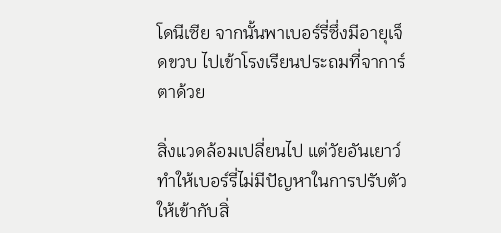โดนีเซีย จากนั้นพาเบอร์รี่ซึ่งมีอายุเจ็ดขวบ ไปเข้าโรงเรียนประถมที่จาการ์ตาด้วย

สิ่งแวดล้อมเปลี่ยนไป แต่วัยอันเยาว์ทำให้เบอร์รี่ไม่มีปัญหาในการปรับตัวให้เข้ากับสิ่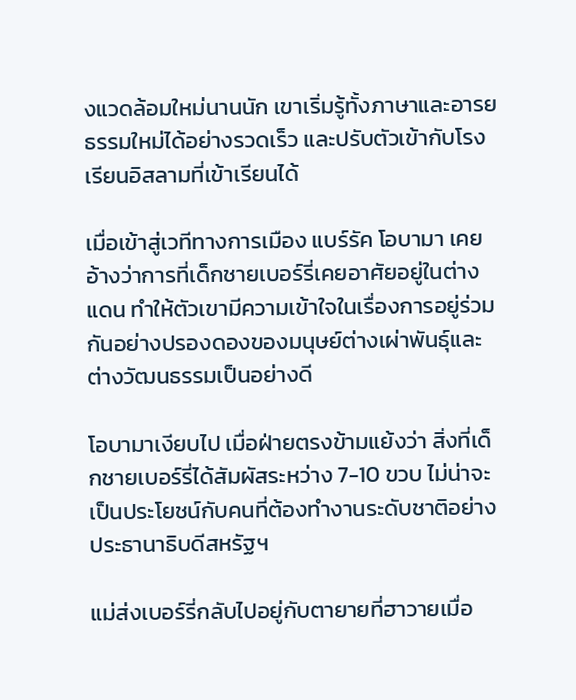งแวดล้อมใหม่นานนัก เขาเริ่มรู้ทั้งภาษาและอารยธรรมใหม่ได้อย่างรวดเร็ว และปรับตัวเข้ากับโรงเรียนอิสลามที่เข้าเรียนได้

เมื่อเข้าสู่เวทีทางการเมือง แบร์รัค โอบามา เคยอ้างว่าการที่เด็กชายเบอร์รี่เคยอาศัยอยู่ในต่างแดน ทำให้ตัวเขามีความเข้าใจในเรื่องการอยู่ร่วมกันอย่างปรองดองของมนุษย์ต่างเผ่าพันธุ์และต่างวัฒนธรรมเป็นอย่างดี

โอบามาเงียบไป เมื่อฝ่ายตรงข้ามแย้งว่า สิ่งที่เด็กชายเบอร์รี่ได้สัมผัสระหว่าง 7-10 ขวบ ไม่น่าจะเป็นประโยชน์กับคนที่ต้องทำงานระดับชาติอย่างประธานาธิบดีสหรัฐฯ

แม่ส่งเบอร์รี่กลับไปอยู่กับตายายที่ฮาวายเมื่อ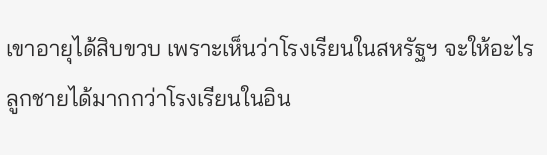เขาอายุได้สิบขวบ เพราะเห็นว่าโรงเรียนในสหรัฐฯ จะให้อะไรลูกชายได้มากกว่าโรงเรียนในอิน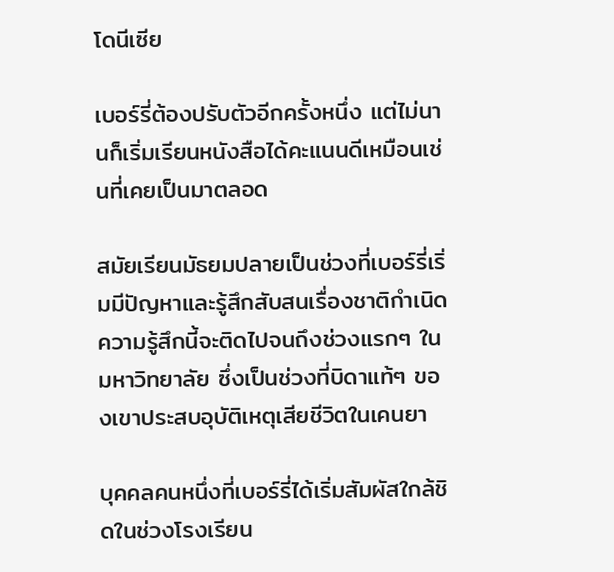โดนีเซีย

เบอร์รี่ต้องปรับตัวอีกครั้งหนึ่ง แต่ไม่นานก็เริ่มเรียนหนังสือได้คะแนนดีเหมือนเช่นที่เคยเป็นมาตลอด

สมัยเรียนมัธยมปลายเป็นช่วงที่เบอร์รี่เริ่มมีปัญหาและรู้สึกสับสนเรื่องชาติกำเนิด ความรู้สึกนี้จะติดไปจนถึงช่วงแรกๆ ในมหาวิทยาลัย ซึ่งเป็นช่วงที่บิดาแท้ๆ ของเขาประสบอุบัติเหตุเสียชีวิตในเคนยา

บุคคลคนหนึ่งที่เบอร์รี่ได้เริ่มสัมผัสใกล้ชิดในช่วงโรงเรียน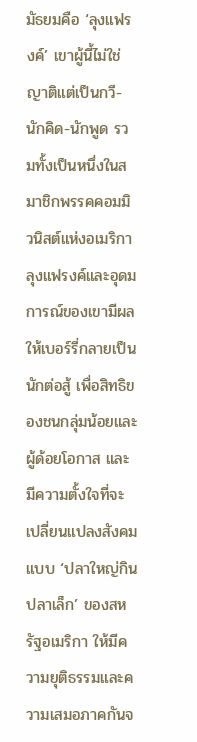มัธยมคือ ‘ลุงแฟรงค์’ เขาผู้นี้ไม่ใช่ญาติแต่เป็นกวี-นักคิด-นักพูด รวมทั้งเป็นหนึ่งในสมาชิกพรรคคอมมิวนิสต์แห่งอเมริกา ลุงแฟรงค์และอุดมการณ์ของเขามีผลให้เบอร์รี่กลายเป็นนักต่อสู้ เพื่อสิทธิของชนกลุ่มน้อยและผู้ด้อยโอกาส และมีความตั้งใจที่จะเปลี่ยนแปลงสังคมแบบ ‘ปลาใหญ่กินปลาเล็ก’ ของสหรัฐอเมริกา ให้มีความยุติธรรมและความเสมอภาคกันจ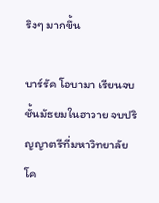ริงๆ มากขึ้น

บาร์รัค โอบามา เรียนจบชั้นมัธยมในฮาวาย จบปริญญาตรีที่มหาวิทยาลัยโค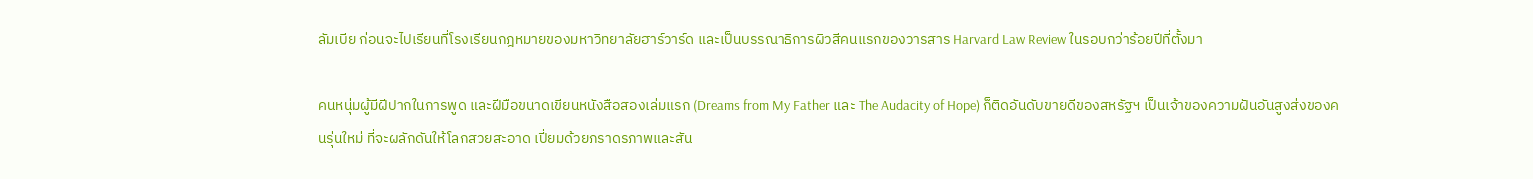ลัมเบีย ก่อนจะไปเรียนที่โรงเรียนกฎหมายของมหาวิทยาลัยฮาร์วาร์ด และเป็นบรรณาธิการผิวสีคนแรกของวารสาร Harvard Law Review ในรอบกว่าร้อยปีที่ตั้งมา

คนหนุ่มผู้มีฝีปากในการพูด และฝีมือขนาดเขียนหนังสือสองเล่มแรก (Dreams from My Father และ The Audacity of Hope) ก็ติดอันดับขายดีของสหรัฐฯ เป็นเจ้าของความฝันอันสูงส่งของคนรุ่นใหม่ ที่จะผลักดันให้โลกสวยสะอาด เปี่ยมด้วยภราดรภาพและสัน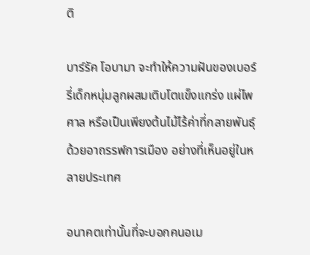ติ

บาร์รัค โอบามา จะทำให้ความฝันของเบอร์รี่เด็กหนุ่มลูกผสมเติบโตแข็งแกร่ง แผ่ไพศาล หรือเป็นเพียงต้นไม้ไร้ค่าที่กลายพันธุ์ด้วยอาถรรพ์การเมือง อย่างที่เห็นอยู่ในหลายประเทศ

อนาคตเท่านั้นที่จะบอกคนอเม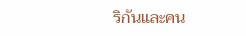ริกันและคน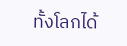ทั้งโลกได้